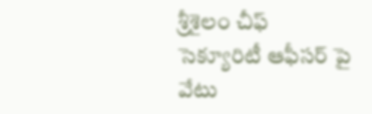శ్రీశైలం చీఫ్ సెక్యూరిటీ ఆఫీసర్ పై వేటు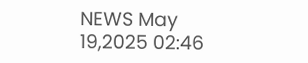NEWS May 19,2025 02:46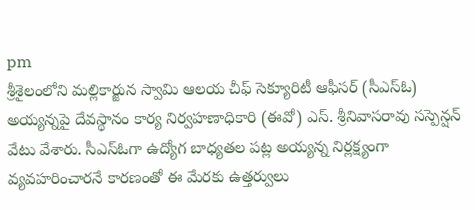pm
శ్రీశైలంలోని మల్లికార్జున స్వామి ఆలయ చీఫ్ సెక్యూరిటీ ఆఫీసర్ (సీఎస్ఓ) అయ్యన్నపై దేవస్థానం కార్య నిర్వహణాధికారి (ఈవో) ఎస్. శ్రీనివాసరావు సస్పెన్షన్ వేటు వేశారు. సీఎస్ఓగా ఉద్యోగ బాధ్యతల పట్ల అయ్యన్న నిర్లక్ష్యంగా వ్యవహరించారనే కారణంతో ఈ మేరకు ఉత్తర్వులు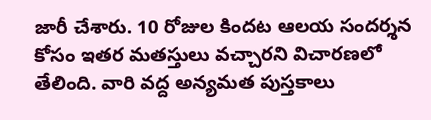జారీ చేశారు. 10 రోజుల కిందట ఆలయ సందర్శన కోసం ఇతర మతస్తులు వచ్చారని విచారణలో తేలింది. వారి వద్ద అన్యమత పుస్తకాలు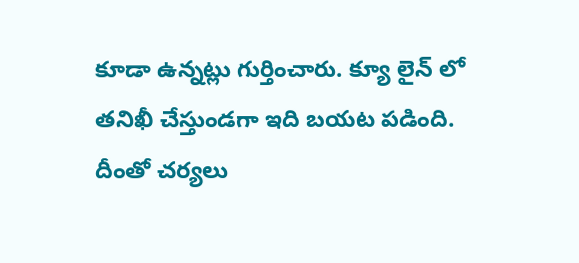కూడా ఉన్నట్లు గుర్తించారు. క్యూ లైన్ లో తనిఖీ చేస్తుండగా ఇది బయట పడింది. దీంతో చర్యలు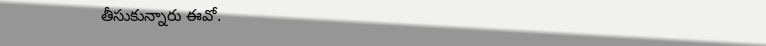తీసుకున్నారు ఈవో.